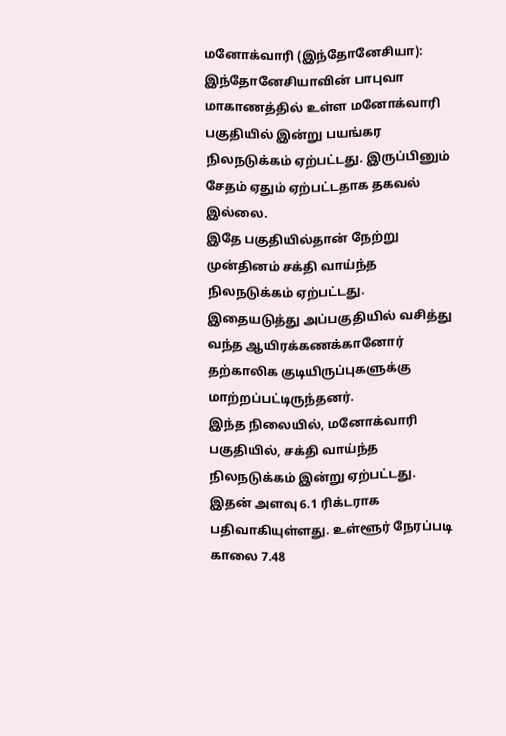மனோக்வாரி (இந்தோனேசியா): இந்தோனேசியாவின் பாபுவா மாகாணத்தில் உள்ள மனோக்வாரி பகுதியில் இன்று பயங்கர நிலநடுக்கம் ஏற்பட்டது. இருப்பினும் சேதம் ஏதும் ஏற்பட்டதாக தகவல் இல்லை.
இதே பகுதியில்தான் நேற்று முன்தினம் சக்தி வாய்ந்த நிலநடுக்கம் ஏற்பட்டது. இதையடுத்து அப்பகுதியில் வசித்து வந்த ஆயிரக்கணக்கானோர் தற்காலிக குடியிருப்புகளுக்கு மாற்றப்பட்டிருந்தனர்.
இந்த நிலையில், மனோக்வாரி பகுதியில், சக்தி வாய்ந்த நிலநடுக்கம் இன்று ஏற்பட்டது. இதன் அளவு 6.1 ரிக்டராக பதிவாகியுள்ளது. உள்ளூர் நேரப்படி காலை 7.48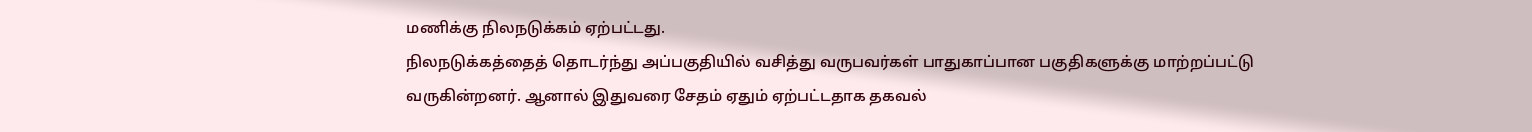மணிக்கு நிலநடுக்கம் ஏற்பட்டது.
நிலநடுக்கத்தைத் தொடர்ந்து அப்பகுதியில் வசித்து வருபவர்கள் பாதுகாப்பான பகுதிகளுக்கு மாற்றப்பட்டு வருகின்றனர். ஆனால் இதுவரை சேதம் ஏதும் ஏற்பட்டதாக தகவல்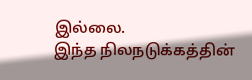இல்லை.
இந்த நிலநடுக்கத்தின்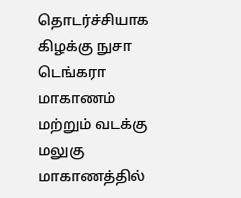தொடர்ச்சியாக கிழக்கு நுசா டெங்கரா மாகாணம் மற்றும் வடக்கு மலுகு மாகாணத்தில்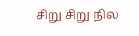சிறு சிறு நில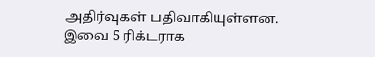அதிர்வுகள் பதிவாகியுள்ளன. இவை 5 ரிக்டராக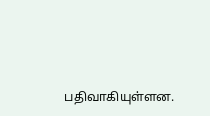பதிவாகியுள்ளன.